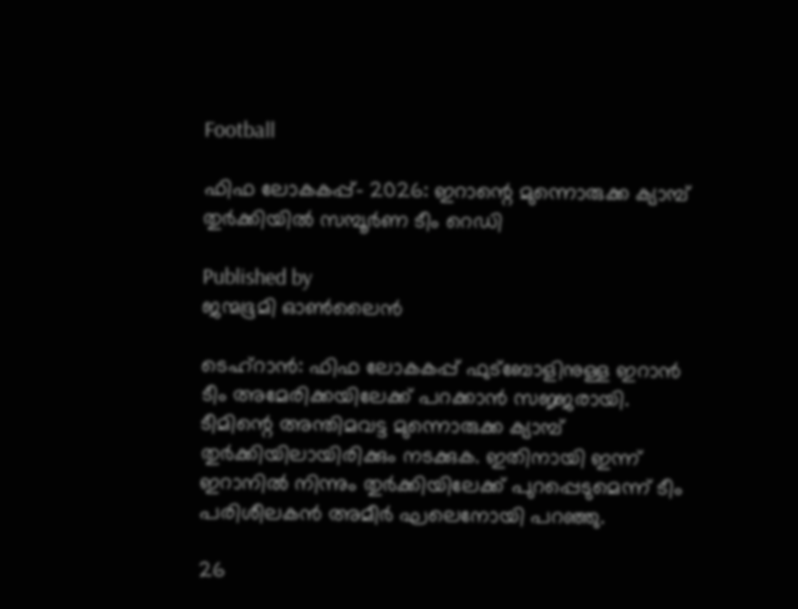Football

ഫിഫ ലോകകപ്പ്- 2026: ഇറാന്റെ മുന്നൊരുക്ക ക്യാമ്പ് തുര്‍ക്കിയില്‍ സമ്പൂര്‍ണ ടീം റെഡി

Published by
ജന്മഭൂമി ഓണ്‍ലൈന്‍

ടെഹ്‌റാന്‍: ഫിഫ ലോകകപ്പ് ഫുട്‌ബോളിനുള്ള ഇറാന്‍ ടീം അമേരിക്കയിലേക്ക് പറക്കാന്‍ സജ്ജരായി. ടീമിന്റെ അന്തിമവട്ട മുന്നൊരുക്ക ക്യാമ്പ് തുര്‍ക്കിയിലായിരിക്കും നടക്കുക. ഇതിനായി ഇന്ന് ഇറാനില്‍ നിന്നും തുര്‍ക്കിയിലേക്ക് പുറപ്പെടുമെന്ന് ടീം പരിശീലകന്‍ അമീര്‍ ഘലെനോയി പറഞ്ഞു.

26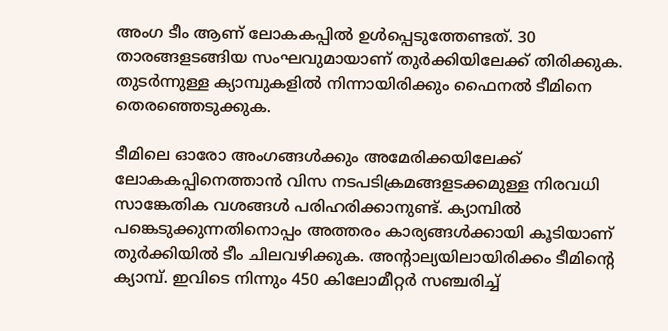അംഗ ടീം ആണ് ലോകകപ്പില്‍ ഉള്‍പ്പെടുത്തേണ്ടത്. 30 താരങ്ങളടങ്ങിയ സംഘവുമായാണ് തുര്‍ക്കിയിലേക്ക് തിരിക്കുക. തുടര്‍ന്നുള്ള ക്യാമ്പുകളില്‍ നിന്നായിരിക്കും ഫൈനല്‍ ടീമിനെ തെരഞ്ഞെടുക്കുക.

ടീമിലെ ഓരോ അംഗങ്ങള്‍ക്കും അമേരിക്കയിലേക്ക് ലോകകപ്പിനെത്താന്‍ വിസ നടപടിക്രമങ്ങളടക്കമുള്ള നിരവധി സാങ്കേതിക വശങ്ങള്‍ പരിഹരിക്കാനുണ്ട്. ക്യാമ്പില്‍ പങ്കെടുക്കുന്നതിനൊപ്പം അത്തരം കാര്യങ്ങള്‍ക്കായി കൂടിയാണ് തുര്‍ക്കിയില്‍ ടീം ചിലവഴിക്കുക. അന്റാല്യയിലായിരിക്കം ടീമിന്റെ ക്യാമ്പ്. ഇവിടെ നിന്നും 450 കിലോമീറ്റര്‍ സഞ്ചരിച്ച്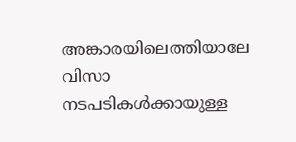അങ്കാരയിലെത്തിയാലേ വിസാ നടപടികള്‍ക്കായുള്ള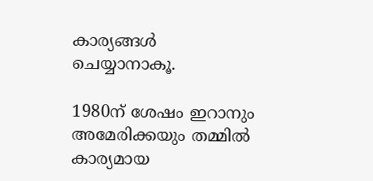കാര്യങ്ങള്‍ ചെയ്യാനാകൂ.

1980ന് ശേഷം ഇറാനും അമേരിക്കയും തമ്മില്‍ കാര്യമായ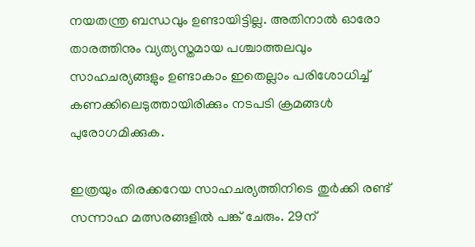നയതന്ത്ര ബന്ധവും ഉണ്ടായിട്ടില്ല. അതിനാല്‍ ഓരോ താരത്തിനും വ്യത്യസ്തമായ പശ്ചാത്തലവും സാഹചര്യങ്ങളും ഉണ്ടാകാം ഇതെല്ലാം പരിശോധിച്ച് കണക്കിലെടുത്തായിരിക്കും നടപടി ക്രമങ്ങള്‍ പുരോഗമിക്കുക.

ഇത്രയും തിരക്കറേയ സാഹചര്യത്തിനിടെ തുര്‍ക്കി രണ്ട് സന്നാഹ മത്സരങ്ങളില്‍ പങ്ക് ചേരും. 29ന്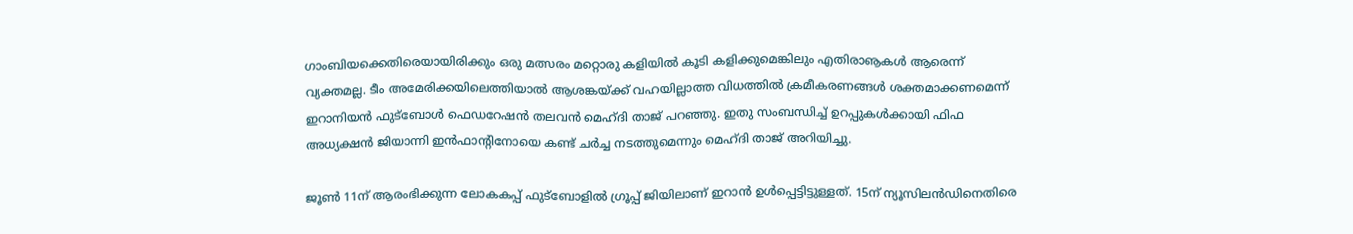ഗാംബിയക്കെതിരെയായിരിക്കും ഒരു മത്സരം മറ്റൊരു കളിയില്‍ കൂടി കളിക്കുമെങ്കിലും എതിരാൡകള്‍ ആരെന്ന് വ്യക്തമല്ല. ടീം അമേരിക്കയിലെത്തിയാല്‍ ആശങ്കയ്‌ക്ക് വഹയില്ലാത്ത വിധത്തില്‍ ക്രമീകരണങ്ങള്‍ ശക്തമാക്കണമെന്ന് ഇറാനിയന്‍ ഫുട്‌ബോള്‍ ഫെഡറേഷന്‍ തലവന്‍ മെഹ്ദി താജ് പറഞ്ഞു. ഇതു സംബന്ധിച്ച് ഉറപ്പുകള്‍ക്കായി ഫിഫ അധ്യക്ഷന്‍ ജിയാന്നി ഇന്‍ഫാന്റിനോയെ കണ്ട് ചര്‍ച്ച നടത്തുമെന്നും മെഹ്ദി താജ് അറിയിച്ചു.

ജൂണ്‍ 11ന് ആരംഭിക്കുന്ന ലോകകപ്പ് ഫുട്‌ബോളില്‍ ഗ്രൂപ്പ് ജിയിലാണ് ഇറാന്‍ ഉള്‍പ്പെട്ടിട്ടുള്ളത്. 15ന് ന്യൂസിലന്‍ഡിനെതിരെ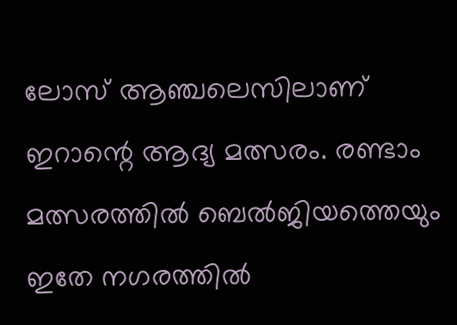ലോസ് ആഞ്ചലെസിലാണ് ഇറാന്റെ ആദ്യ മത്സരം. രണ്ടാം മത്സരത്തില്‍ ബെല്‍ജിയത്തെയും ഇതേ നഗരത്തില്‍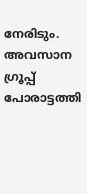നേരിടും. അവസാന ഗ്രൂപ്പ് പോരാട്ടത്തി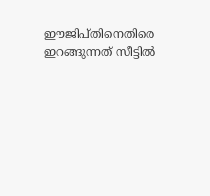ഈജിപ്തിനെതിരെ ഇറങ്ങുന്നത് സീട്ടില്‍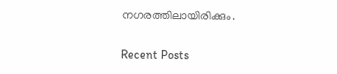നഗരത്തിലായിരിക്കും.

Recent Posts